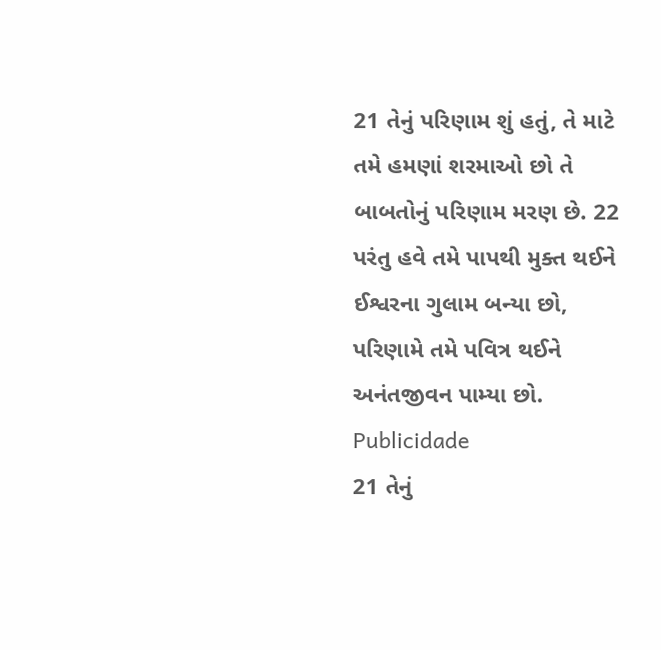21 તેનું પરિણામ શું હતું, તે માટે તમે હમણાં શરમાઓ છો તે બાબતોનું પરિણામ મરણ છે. 22 પરંતુ હવે તમે પાપથી મુક્ત થઈને ઈશ્વરના ગુલામ બન્યા છો, પરિણામે તમે પવિત્ર થઈને અનંતજીવન પામ્યા છો.
Publicidade
21 તેનું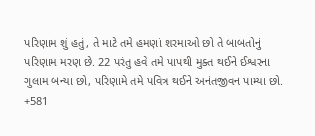પરિણામ શું હતું, તે માટે તમે હમણાં શરમાઓ છો તે બાબતોનું પરિણામ મરણ છે. 22 પરંતુ હવે તમે પાપથી મુક્ત થઈને ઈશ્વરના ગુલામ બન્યા છો, પરિણામે તમે પવિત્ર થઈને અનંતજીવન પામ્યા છો.
+581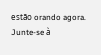estão orando agora.
Junte-se à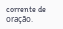corrente de oração.